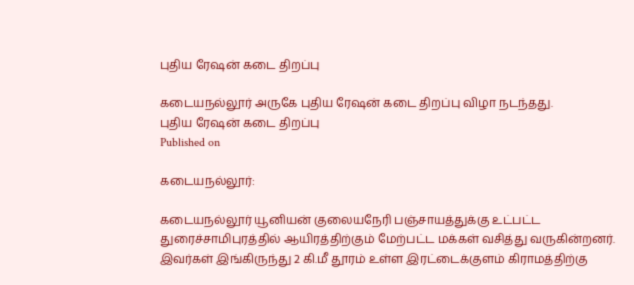புதிய ரேஷன் கடை திறப்பு

கடையநல்லூர் அருகே புதிய ரேஷன் கடை திறப்பு விழா நடந்தது.
புதிய ரேஷன் கடை திறப்பு
Published on

கடையநல்லூர்:

கடையநல்லூர் யூனியன் குலையநேரி பஞ்சாயத்துக்கு உட்பட்ட துரைச்சாமிபுரத்தில் ஆயிரத்திற்கும் மேற்பட்ட மக்கள் வசித்து வருகின்றனர். இவர்கள் இங்கிருந்து 2 கி.மீ தூரம் உள்ள இரட்டைக்குளம் கிராமத்திற்கு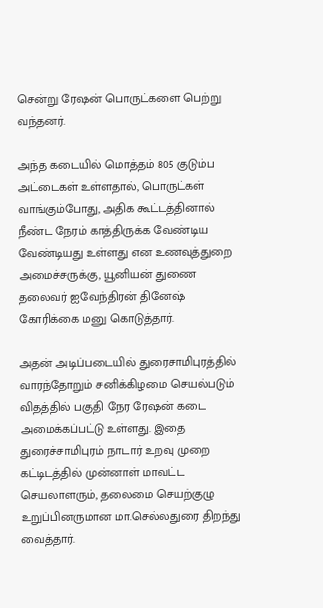சென்று ரேஷன் பொருட்களை பெற்று வந்தனர்.

அந்த கடையில் மொத்தம் 805 குடும்ப அட்டைகள் உள்ளதால், பொருட்கள் வாங்கும்போது, அதிக கூட்டத்தினால் நீண்ட நேரம் காத்திருக்க வேண்டிய வேண்டியது உள்ளது என உணவுத்துறை அமைச்சருக்கு, யூனியன் துணை தலைவர் ஐவேந்திரன் தினேஷ் கோரிக்கை மனு கொடுத்தார்.

அதன் அடிப்படையில் துரைசாமிபுரத்தில் வாரந்தோறும் சனிக்கிழமை செயல்படும் விதத்தில் பகுதி நேர ரேஷன் கடை அமைக்கப்பட்டு உள்ளது. இதை துரைச்சாமிபுரம் நாடார் உறவு முறை கட்டிடத்தில் முன்னாள் மாவட்ட செயலாளரும், தலைமை செயற்குழு உறுப்பினருமான மா.செல்லதுரை திறந்து வைத்தார்.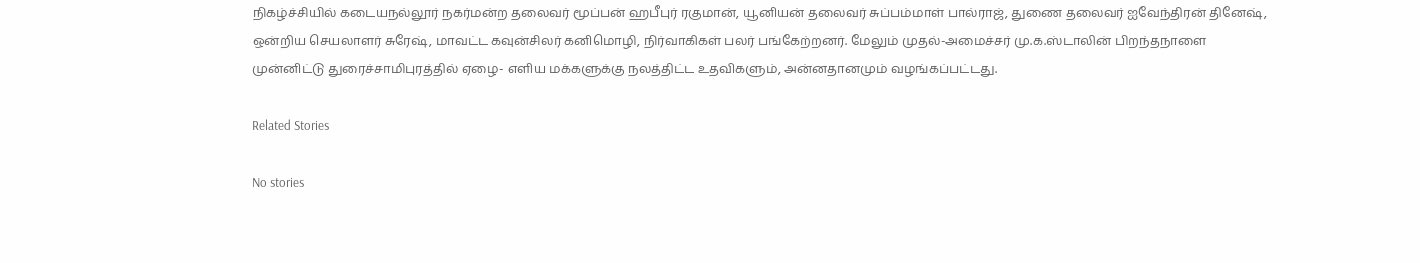நிகழ்ச்சியில் கடையநல்லூர் நகர்மன்ற தலைவர் மூப்பன் ஹபீபுர் ரகுமான், யூனியன் தலைவர் சுப்பம்மாள் பால்ராஜ், துணை தலைவர் ஐவேந்திரன் தினேஷ், ஒன்றிய செயலாளர் சுரேஷ், மாவட்ட கவுன்சிலர் கனிமொழி, நிர்வாகிகள் பலர் பங்கேற்றனர். மேலும் முதல்-அமைச்சர் மு.க.ஸ்டாலின் பிறந்தநாளை முன்னிட்டு துரைச்சாமிபுரத்தில் ஏழை- எளிய மக்களுக்கு நலத்திட்ட உதவிகளும், அன்னதானமும் வழங்கப்பட்டது.

Related Stories

No stories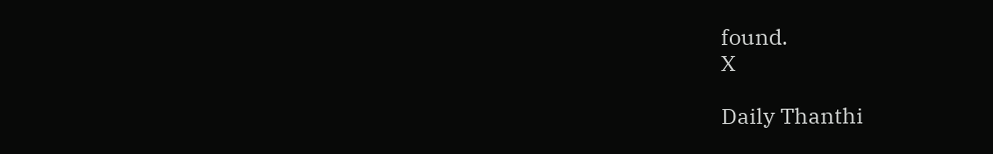found.
X

Daily Thanthi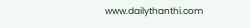www.dailythanthi.com